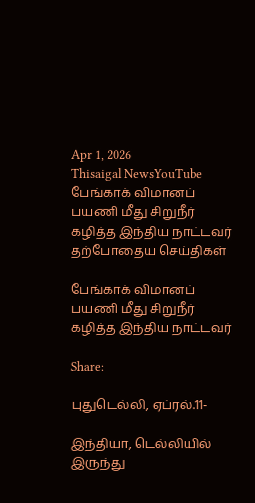Apr 1, 2026
Thisaigal NewsYouTube
பேங்காக் விமானப் பயணி மீது சிறுநீர் கழித்த இந்திய நாட்டவர்
தற்போதைய செய்திகள்

பேங்காக் விமானப் பயணி மீது சிறுநீர் கழித்த இந்திய நாட்டவர்

Share:

புதுடெல்லி, ஏப்ரல்.11-

இந்தியா, டெல்லியில் இருந்து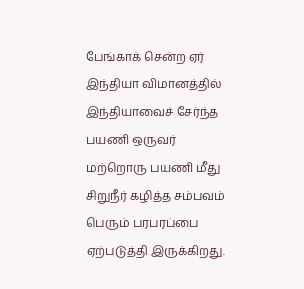பேங்காக் சென்ற ஏர் இந்தியா விமானத்தில் இந்தியாவைச் சேர்ந்த பயணி ஒருவர் மற்றொரு பயணி மீது சிறுநீர் கழித்த சம்பவம் பெரும் பரபரப்பை ஏற்படுத்தி இருக்கிறது.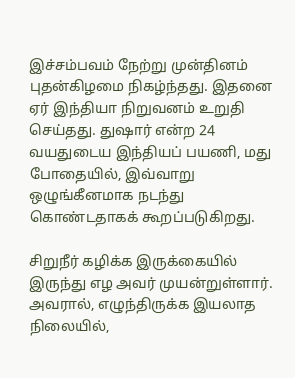இச்சம்பவம் நேற்று முன்தினம் புதன்கிழமை நிகழ்ந்தது. இதனை ஏர் இந்தியா நிறுவனம் உறுதி செய்தது. துஷார் என்ற 24 வயதுடைய இந்தியப் பயணி, மது போதையில், இவ்வாறு ஒழுங்கீனமாக நடந்து கொண்டதாகக் கூறப்படுகிறது.

சிறுநீர் கழிக்க இருக்கையில் இருந்து எழ அவர் முயன்றுள்ளார். அவரால், எழுந்திருக்க இயலாத நிலையில்,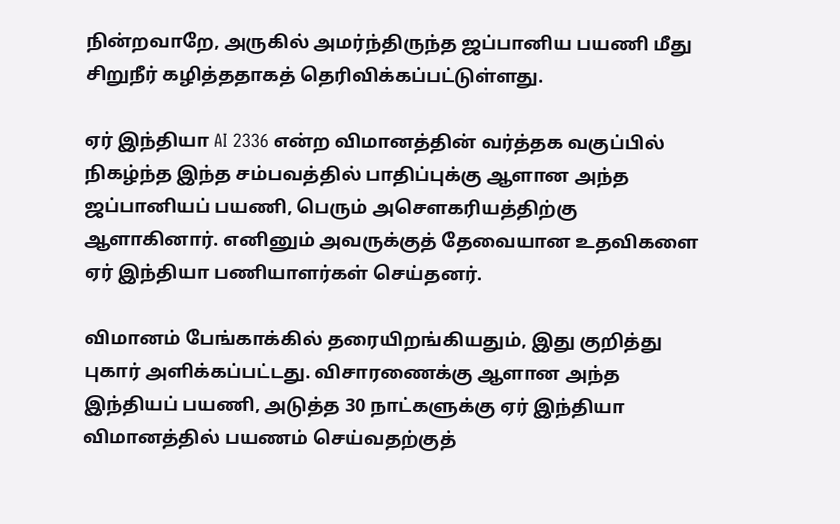நின்றவாறே, அருகில் அமர்ந்திருந்த ஜப்பானிய பயணி மீது சிறுநீர் கழித்ததாகத் தெரிவிக்கப்பட்டுள்ளது.

ஏர் இந்தியா AI 2336 என்ற விமானத்தின் வர்த்தக வகுப்பில் நிகழ்ந்த இந்த சம்பவத்தில் பாதிப்புக்கு ஆளான அந்த ஜப்பானியப் பயணி, பெரும் அசெளகரியத்திற்கு ஆளாகினார். எனினும் அவருக்குத் தேவையான உதவிகளை ஏர் இந்தியா பணியாளர்கள் செய்தனர்.

விமானம் பேங்காக்கில் தரையிறங்கியதும், இது குறித்து புகார் அளிக்கப்பட்டது. விசாரணைக்கு ஆளான அந்த இந்தியப் பயணி, அடுத்த 30 நாட்களுக்கு ஏர் இந்தியா விமானத்தில் பயணம் செய்வதற்குத்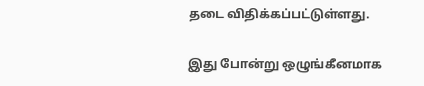தடை விதிக்கப்பட்டுள்ளது.

இது போன்று ஒழுங்கீனமாக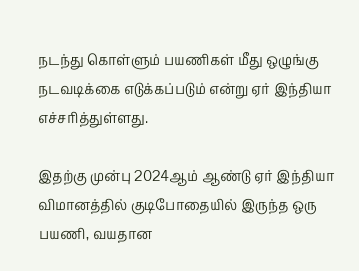நடந்து கொள்ளும் பயணிகள் மீது ஒழுங்கு நடவடிக்கை எடுக்கப்படும் என்று ஏர் இந்தியா எச்சரித்துள்ளது.

இதற்கு முன்பு 2024ஆம் ஆண்டு ஏர் இந்தியா விமானத்தில் குடிபோதையில் இருந்த ஒரு பயணி, வயதான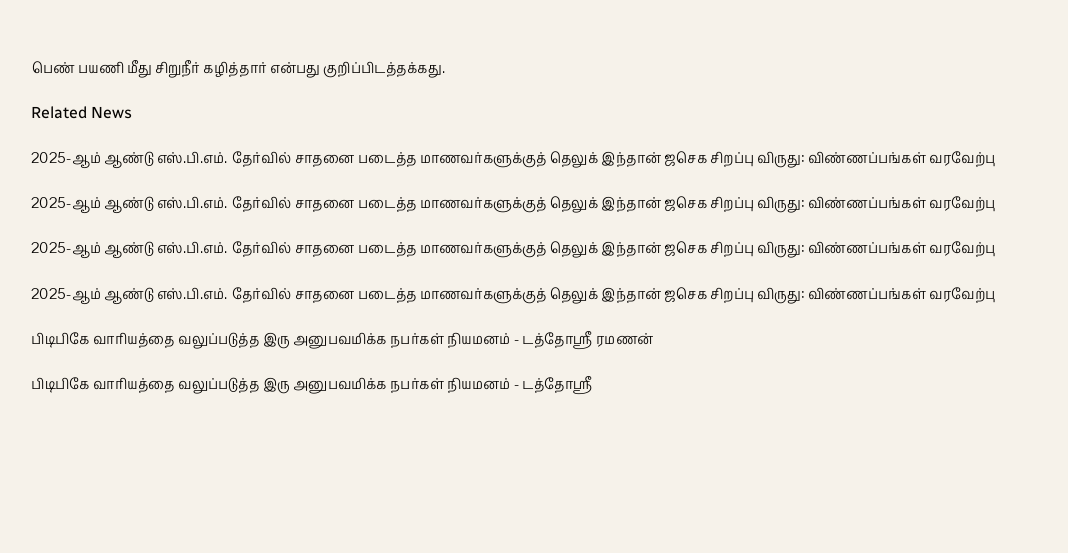பெண் பயணி மீது சிறுநீர் கழித்தார் என்பது குறிப்பிடத்தக்கது.

Related News

2025-ஆம் ஆண்டு எஸ்.பி.எம். தேர்வில் சாதனை படைத்த மாணவர்களுக்குத் தெலுக் இந்தான் ஜசெக சிறப்பு விருது: விண்ணப்பங்கள் வரவேற்பு

2025-ஆம் ஆண்டு எஸ்.பி.எம். தேர்வில் சாதனை படைத்த மாணவர்களுக்குத் தெலுக் இந்தான் ஜசெக சிறப்பு விருது: விண்ணப்பங்கள் வரவேற்பு

2025-ஆம் ஆண்டு எஸ்.பி.எம். தேர்வில் சாதனை படைத்த மாணவர்களுக்குத் தெலுக் இந்தான் ஜசெக சிறப்பு விருது: விண்ணப்பங்கள் வரவேற்பு

2025-ஆம் ஆண்டு எஸ்.பி.எம். தேர்வில் சாதனை படைத்த மாணவர்களுக்குத் தெலுக் இந்தான் ஜசெக சிறப்பு விருது: விண்ணப்பங்கள் வரவேற்பு

பிடிபிகே வாரியத்தை வலுப்படுத்த இரு அனுபவமிக்க நபர்கள் நியமனம் - டத்தோஶ்ரீ ரமணன்

பிடிபிகே வாரியத்தை வலுப்படுத்த இரு அனுபவமிக்க நபர்கள் நியமனம் - டத்தோஶ்ரீ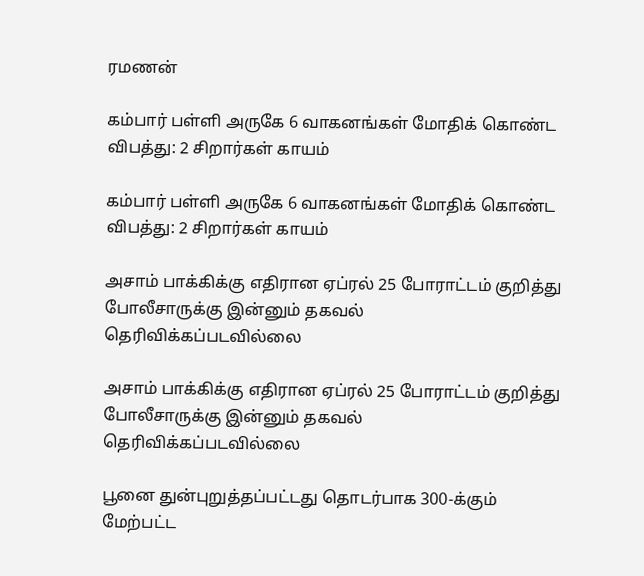ரமணன்

கம்பார் பள்ளி அருகே 6 வாகனங்கள் மோதிக் கொண்ட விபத்து: 2 சிறார்கள் காயம்

கம்பார் பள்ளி அருகே 6 வாகனங்கள் மோதிக் கொண்ட விபத்து: 2 சிறார்கள் காயம்

அசாம் பாக்கிக்கு எதிரான ஏப்ரல் 25 போராட்டம் குறித்து போலீசாருக்கு இன்னும் தகவல் தெரிவிக்கப்படவில்லை

அசாம் பாக்கிக்கு எதிரான ஏப்ரல் 25 போராட்டம் குறித்து போலீசாருக்கு இன்னும் தகவல் தெரிவிக்கப்படவில்லை

பூனை துன்புறுத்தப்பட்டது தொடர்பாக 300-க்கும் மேற்பட்ட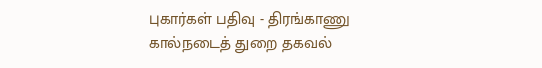புகார்கள் பதிவு - திரங்காணு கால்நடைத் துறை தகவல்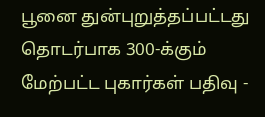பூனை துன்புறுத்தப்பட்டது தொடர்பாக 300-க்கும் மேற்பட்ட புகார்கள் பதிவு -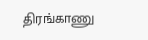திரங்காணு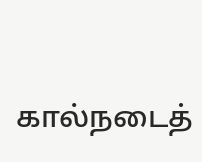கால்நடைத்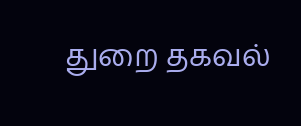துறை தகவல்